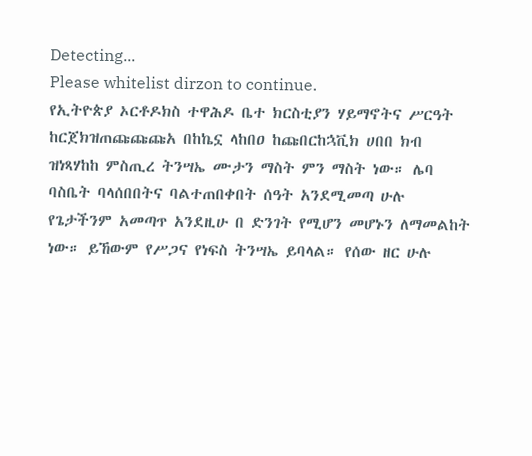Detecting...
Please whitelist dirzon to continue.
የኢትዮጵያ ኦርቶዶክስ ተዋሕዶ ቤተ ክርስቲያን ሃይማኖትና ሥርዓት ከርጀክዝጠጩጩጩአ በከኬኗ ላከበዐ ከጩበርከኋቪክ ሀበበ ክብ ዝነጻሃከከ ምስጢረ ትንሣኤ ሙታን ማስት ምን ማስት ነው። ሌባ ባስቤት ባላሰበበትና ባልተጠበቀበት ሰዓት አንደሚመጣ ሁሉ የጌታችንም አመጣጥ አንደዚሁ በ ድንገት የሚሆን መሆኑን ለማመልከት ነው። ይኸውም የሥጋና የነፍስ ትንሣኤ ይባላል። የሰው ዘር ሁሉ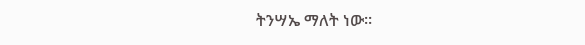ትንሣኤ ማለት ነው።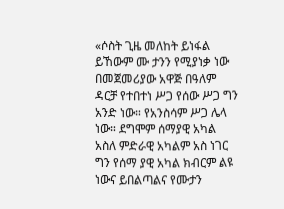«ሶስት ጊዜ መለከት ይነፋል ይኸውም ሙ ታንን የሚያነቃ ነው በመጀመሪያው አዋጅ በዓለም ዳርቻ የተበተነ ሥጋ የሰው ሥጋ ግን አንድ ነው። የአንስሳም ሥጋ ሌላ ነው። ደግሞም ሰማያዊ አካል አስለ ምድራዊ አካልም አስ ነገር ግን የሰማ ያዊ አካል ክብርም ልዩ ነውና ይበልጣልና የሙታን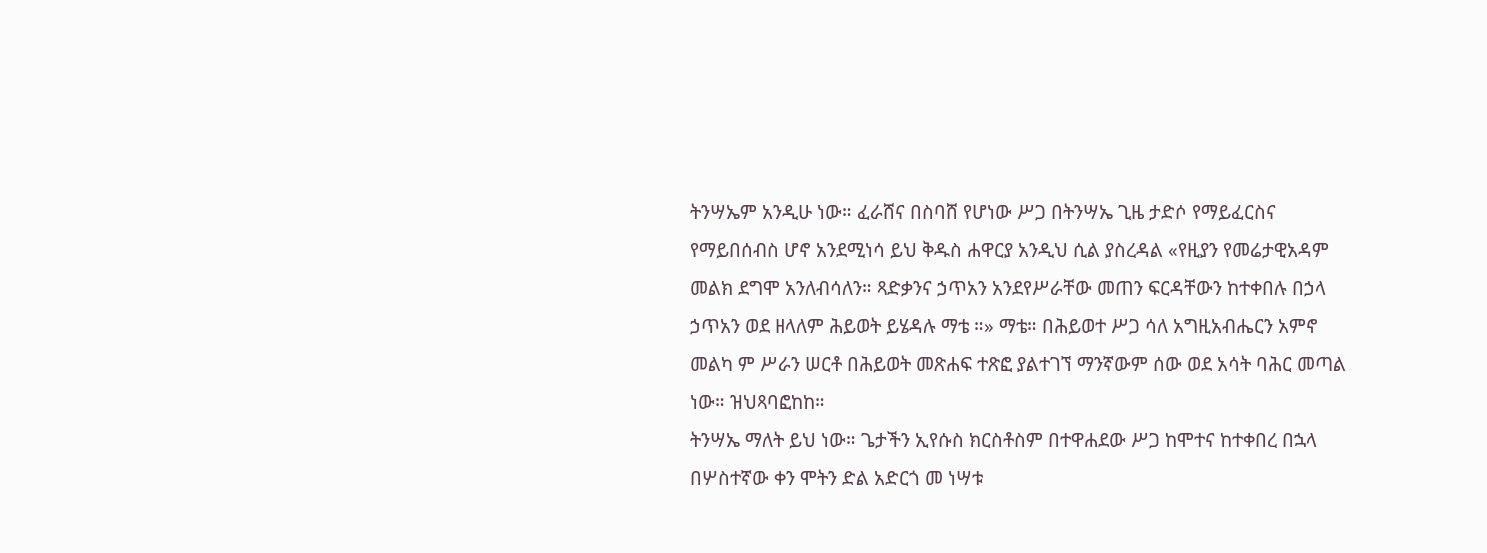ትንሣኤም አንዲሁ ነው። ፈራሸና በስባሸ የሆነው ሥጋ በትንሣኤ ጊዜ ታድሶ የማይፈርስና የማይበሰብስ ሆኖ አንደሚነሳ ይህ ቅዱስ ሐዋርያ አንዲህ ሲል ያስረዳል «የዚያን የመሬታዊአዳም መልክ ደግሞ አንለብሳለን። ጻድቃንና ኃጥአን አንደየሥራቸው መጠን ፍርዳቸውን ከተቀበሉ በኃላ ኃጥአን ወደ ዘላለም ሕይወት ይሄዳሉ ማቴ ።» ማቴ። በሕይወተ ሥጋ ሳለ አግዚአብሔርን አምኖ መልካ ም ሥራን ሠርቶ በሕይወት መጽሐፍ ተጽፎ ያልተገኘ ማንኛውም ሰው ወደ አሳት ባሕር መጣል ነው። ዝህጻባፎከከ።
ትንሣኤ ማለት ይህ ነው። ጌታችን ኢየሱስ ክርስቶስም በተዋሐደው ሥጋ ከሞተና ከተቀበረ በኋላ በሦስተኛው ቀን ሞትን ድል አድርጎ መ ነሣቱ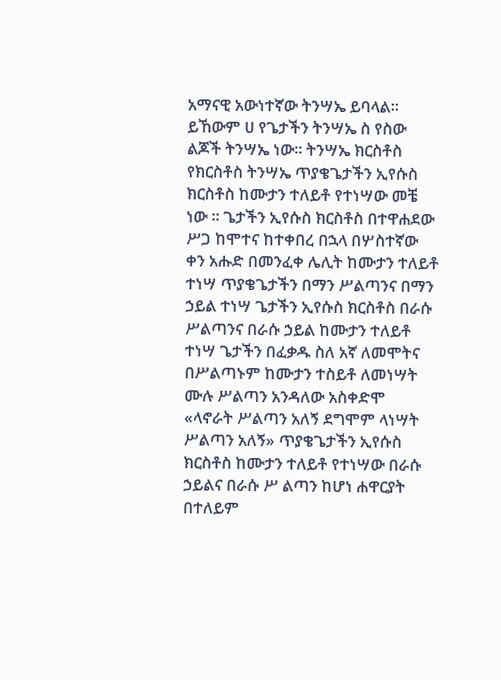አማናዊ አውነተኛው ትንሣኤ ይባላል። ይኸውም ሀ የጌታችን ትንሣኤ ስ የስው ልጆች ትንሣኤ ነው። ትንሣኤ ክርስቶስ የክርስቶስ ትንሣኤ ጥያቄጌታችን ኢየሱስ ክርስቶስ ከሙታን ተለይቶ የተነሣው መቼ ነው ። ጌታችን ኢየሱስ ክርስቶስ በተዋሐደው ሥጋ ከሞተና ከተቀበረ በኋላ በሦስተኛው ቀን አሑድ በመንፈቀ ሌሊት ከሙታን ተለይቶ ተነሣ ጥያቄጌታችን በማን ሥልጣንና በማን ኃይል ተነሣ ጌታችን ኢየሱስ ክርስቶስ በራሱ ሥልጣንና በራሱ ኃይል ከሙታን ተለይቶ ተነሣ ጌታችን በፈቃዱ ስለ አኛ ለመሞትና በሥልጣኑም ከሙታን ተስይቶ ለመነሣት ሙሉ ሥልጣን አንዳለው አስቀድሞ «ላኖራት ሥልጣን አለኝ ደግሞም ላነሣት ሥልጣን አለኝ» ጥያቄጌታችን ኢየሱስ ክርስቶስ ከሙታን ተለይቶ የተነሣው በራሱ ኃይልና በራሱ ሥ ልጣን ከሆነ ሐዋርያት በተለይም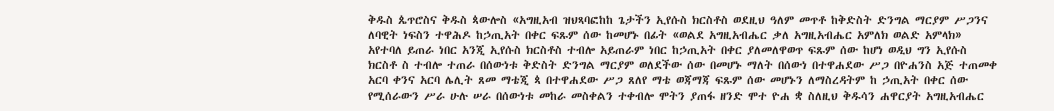ቅዱስ ጴጥሮስና ቅዱስ ጳውሎስ «አግዚአብ ዝህጻባፎከከ ጌታችን ኢየሱስ ክርስቶስ ወደዚህ ዓለም መጥቶ ከቅድስት ድንግል ማርያም ሥጋንና ለባዊት ነፍስን ተዋሕዶ ከኃጢአት በቀር ፍጹም ሰው ከመሆኑ በፊት «ወልደ አግዚአብሔር ቃለ አግዚአብሔር አምለክ ወልድ አምላክ» አየተባለ ይጠራ ነበር አንጂ ኢየሱስ ክርስቶስ ተብሎ አይጠራም ነበር ከኃጢአት በቀር ያለመለዋወጥ ፍጹም ሰው ከሆነ ወዲህ ግን ኢየሱስ ክርስቶ ስ ተብሎ ተጠራ በሰውነቱ ቅድስት ድንግል ማርያም ወለደችው ሰው በመሆኑ ማለት በሰውነ በተዋሐደው ሥጋ በዮሐንስ አጅ ተጠመቀ አርባ ቀንና አርባ ሌሊት ጸመ ማቴጂ ጳ በተዋሐደው ሥጋ ጸለየ ማቴ ወጃማጃ ፍጹም ሰው መሆኑን ለማስረዳትም ከ ኃጢአት በቀር ሰው የሚሰራውን ሥራ ሁሉ ሠራ በሰውነቱ መከራ መስቀልን ተቀብሎ ሞትን ያጠፋ ዘንድ ሞተ ዮሐ ቋ ስለዚህ ቅዱሳን ሐዋርያት አግዚአብሔር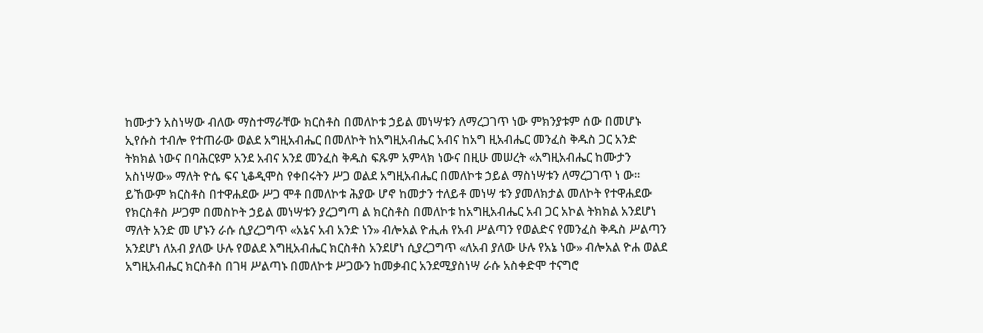ከሙታን አስነሣው ብለው ማስተማራቸው ክርስቶስ በመለኮቱ ኃይል መነሣቱን ለማረጋገጥ ነው ምክንያቱም ሰው በመሆኑ ኢየሱስ ተብሎ የተጠራው ወልደ አግዚአብሔር በመለኮት ከአግዚአብሔር አብና ከአግ ዚአብሔር መንፈስ ቅዱስ ጋር አንድ ትክክል ነውና በባሕርዩም አንደ አብና አንደ መንፈስ ቅዱስ ፍጹም አምላክ ነውና በዚሁ መሠረት «አግዚአብሔር ከሙታን አስነሣው» ማለት ዮሴ ፍና ኒቆዲሞስ የቀበሩትን ሥጋ ወልደ አግዚአብሔር በመለኮቱ ኃይል ማስነሣቱን ለማረጋገጥ ነ ው። ይኸውም ክርስቶስ በተዋሐደው ሥጋ ሞቶ በመለኮቱ ሕያው ሆኖ ከመታን ተለይቶ መነሣ ቱን ያመለክታል መለኮት የተዋሐደው የክርስቶስ ሥጋም በመስኮት ኃይል መነሣቱን ያረጋግጣ ል ክርስቶስ በመለኮቱ ከአግዚአብሔር አብ ጋር አኮል ትክክል አንደሆነ ማለት አንድ መ ሆኑን ራሱ ሲያረጋግጥ «አኔና አብ አንድ ነን» ብሎአል ዮሒሐ የአብ ሥልጣን የወልድና የመንፈስ ቅዱስ ሥልጣን አንደሆነ ለአብ ያለው ሁሉ የወልደ እግዚአብሔር ክርስቶስ አንደሆነ ሲያረጋግጥ «ለአብ ያለው ሁሉ የአኔ ነው» ብሎአል ዮሐ ወልደ አግዚአብሔር ክርስቶስ በገዛ ሥልጣኑ በመለኮቱ ሥጋውን ከመቃብር አንደሚያስነሣ ራሱ አስቀድሞ ተናግሮ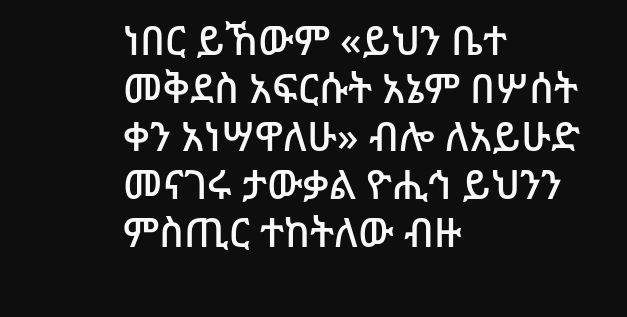ነበር ይኸውም «ይህን ቤተ መቅደስ አፍርሱት አኔም በሦሰት ቀን አነሣዋለሁ» ብሎ ለአይሁድ መናገሩ ታውቃል ዮሒኅ ይህንን ምስጢር ተከትለው ብዙ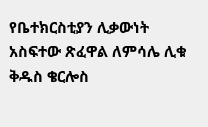የቤተክርስቲያን ሊቃውነት አስፍተው ጽፈዋል ለምሳሌ ሊቁ ቅዱስ ቄርሎስ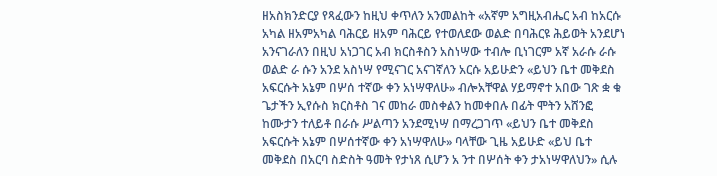ዘአስክንድርያ የጻፈውን ከዚህ ቀጥለን አንመልከት «አኛም አግዚአብሔር አብ ከአርሱ አካል ዘአምአካል ባሕርይ ዘአም ባሕርይ የተወለደው ወልድ በባሕርዩ ሕይወት አንደሆነ አንናገራለን በዚህ አነጋገር አብ ክርስቶስን አስነሣው ተብሎ ቢነገርም አኛ አራሱ ራሱ ወልድ ራ ሱን አንደ አስነሣ የሚናገር አናገኛለን አርሱ አይሁድን «ይህን ቤተ መቅደስ አፍርሱት አኔም በሦሰ ተኛው ቀን አነሣዋለሁ» ብሎአቸዋል ሃይማኖተ አበው ገጽ ቋ ቁ ጌታችን ኢየሱስ ክርስቶስ ገና መከራ መስቀልን ከመቀበሉ በፊት ሞትን አሸንፎ ከሙታን ተለይቶ በራሱ ሥልጣን አንደሚነሣ በማረጋገጥ «ይህን ቤተ መቅደስ አፍርሱት አኔም በሦሰተኛው ቀን አነሣዋለሁ» ባላቸው ጊዜ አይሁድ «ይህ ቤተ መቅደስ በአርባ ስድስት ዓመት የታነጸ ሲሆን አ ንተ በሦሰት ቀን ታአነሣዋለህን» ሲሉ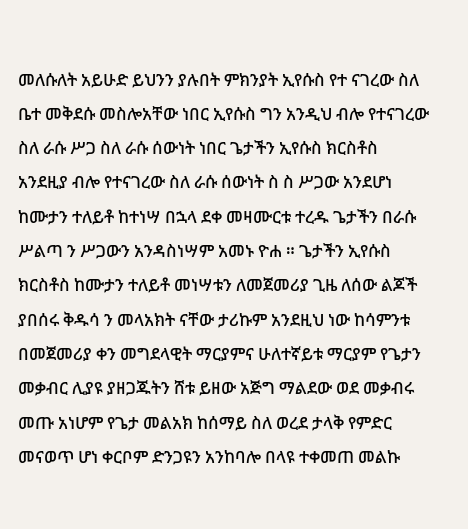መለሱለት አይሁድ ይህንን ያሉበት ምክንያት ኢየሱስ የተ ናገረው ስለ ቤተ መቅደሱ መስሎአቸው ነበር ኢየሱስ ግን አንዲህ ብሎ የተናገረው ስለ ራሱ ሥጋ ስለ ራሱ ሰውነት ነበር ጌታችን ኢየሱስ ክርስቶስ አንደዚያ ብሎ የተናገረው ስለ ራሱ ሰውነት ስ ስ ሥጋው አንደሆነ ከሙታን ተለይቶ ከተነሣ በኋላ ደቀ መዛሙርቱ ተረዱ ጌታችን በራሱ ሥልጣ ን ሥጋውን አንዳስነሣም አመኑ ዮሐ ። ጌታችን ኢየሱስ ክርስቶስ ከሙታን ተለይቶ መነሣቱን ለመጀመሪያ ጊዜ ለሰው ልጆች ያበሰሩ ቅዱሳ ን መላአክት ናቸው ታሪኩም አንደዚህ ነው ከሳምንቱ በመጀመሪያ ቀን መግደላዊት ማርያምና ሁለተኛይቱ ማርያም የጌታን መቃብር ሊያዩ ያዘጋጁትን ሸቱ ይዘው አጅግ ማልደው ወደ መቃብሩ መጡ አነሆም የጌታ መልአክ ከሰማይ ስለ ወረደ ታላቅ የምድር መናወጥ ሆነ ቀርቦም ድንጋዩን አንከባሎ በላዩ ተቀመጠ መልኩ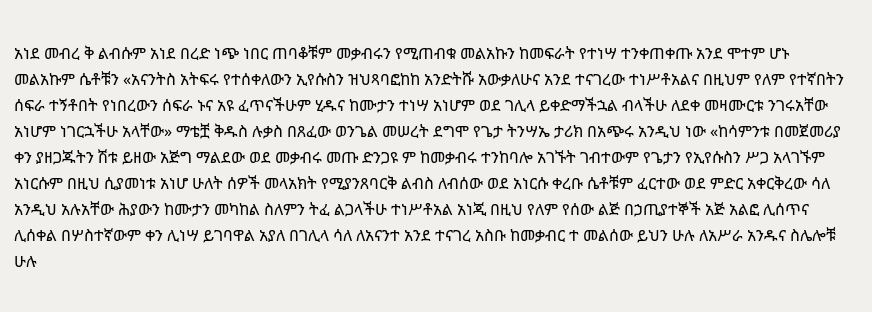አነደ መብረ ቅ ልብሱም አነደ በረድ ነጭ ነበር ጠባቆቹም መቃብሩን የሚጠብቁ መልአኩን ከመፍራት የተነሣ ተንቀጠቀጡ አንደ ሞተም ሆኑ መልአኩም ሴቶቹን «አናንትስ አትፍሩ የተሰቀለውን ኢየሱስን ዝህጻባፎከከ አንድትሹ አውቃለሁና አንደ ተናገረው ተነሥቶአልና በዚህም የለም የተኛበትን ሰፍራ ተኝቶበት የነበረውን ሰፍራ ኑና አዩ ፈጥናችሁም ሂዱና ከሙታን ተነሣ አነሆም ወደ ገሊላ ይቀድማችኋል ብላችሁ ለደቀ መዛሙርቱ ንገሩአቸው አነሆም ነገርኋችሁ አላቸው» ማቴቿ ቅዱስ ሉቃስ በጸፈው ወንጌል መሠረት ደግሞ የጌታ ትንሣኤ ታሪክ በአጭሩ አንዲህ ነው «ከሳምንቱ በመጀመሪያ ቀን ያዘጋጁትን ሽቱ ይዘው አጅግ ማልደው ወደ መቃብሩ መጡ ድንጋዩ ም ከመቃብሩ ተንከባሎ አገኙት ገብተውም የጌታን የኢየሱስን ሥጋ አላገኙም አነርሱም በዚህ ሲያመነቱ አነሆ ሁለት ሰዎች መላአክት የሚያንጸባርቅ ልብስ ለብሰው ወደ አነርሱ ቀረቡ ሴቶቹም ፈርተው ወደ ምድር አቀርቅረው ሳለ አንዲህ አሉአቸው ሕያውን ከሙታን መካከል ስለምን ትፈ ልጋላችሁ ተነሥቶአል አነጂ በዚህ የለም የሰው ልጅ በኃጢያተኞች አጅ አልፎ ሊሰጥና ሊሰቀል በሦስተኛውም ቀን ሊነሣ ይገባዋል አያለ በገሊላ ሳለ ለአናንተ አንደ ተናገረ አስቡ ከመቃብር ተ መልሰው ይህን ሁሉ ለአሥራ አንዱና ስሌሎቹ ሁሉ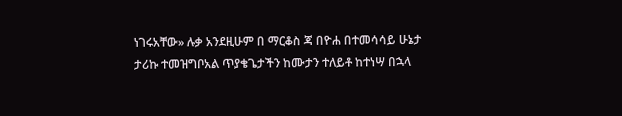ነገሩአቸው» ሉቃ አንደዚሁም በ ማርቆስ ጃ በዮሐ በተመሳሳይ ሁኔታ ታሪኩ ተመዝግቦአል ጥያቄጌታችን ከሙታን ተለይቶ ከተነሣ በኋላ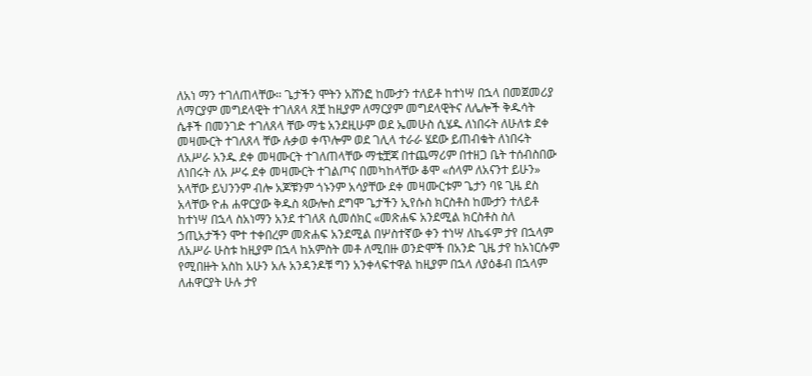ለአነ ማን ተገለጠላቸው። ጌታችን ሞትን አሸንፎ ከሙታን ተለይቶ ከተነሣ በኋላ በመጀመሪያ ለማርያም መግደላዊት ተገለጸላ ጸቿ ከዚያም ለማርያም መግደላዊትና ለሌሎች ቅዱሳት ሴቶች በመንገድ ተገለጸላ ቸው ማቴ አንደዚሁም ወደ ኤመሁስ ሲሄዱ ለነበሩት ለሁለቱ ደቀ መዛሙርት ተገለጸላ ቸው ሉቃወ ቀጥሎም ወደ ገሊላ ተራራ ሄደው ይጠብቁት ለነበሩት ለአሥራ አንዱ ደቀ መዛሙርት ተገለጠላቸው ማቴቿጃ በተጨማሪም በተዘጋ ቤት ተሰብስበው ለነበሩት ለአ ሥሩ ደቀ መዛሙርት ተገልጦና በመካከላቸው ቆሞ «ሰላም ለአናንተ ይሁን» አላቸው ይህንንም ብሎ አጆቹንም ጎኑንም አሳያቸው ደቀ መዛሙርቱም ጌታን ባዩ ጊዜ ደስ አላቸው ዮሐ ሐዋርያው ቅዱስ ጳውሎስ ደግሞ ጌታችን ኢየሱስ ክርስቶስ ከሙታን ተለይቶ ከተነሣ በኋላ ስአነማን አንደ ተገለጸ ሲመሰክር «መጽሐፍ አንደሚል ክርስቶስ ስለ ኃጢአታችን ሞተ ተቀበረም መጽሐፍ አንደሚል በሦስተኛው ቀን ተነሣ ለኬፋም ታየ በኋላም ለአሥራ ሁስቱ ከዚያም በኋላ ከአምስት መቶ ለሚበዙ ወንድሞች በአንድ ጊዜ ታየ ከአነርሱም የሚበዙት አስከ አሁን አሉ አንዳንዶቹ ግን አንቀላፍተዋል ከዚያም በኋላ ለያዕቆብ በኋላም ለሐዋርያት ሁሉ ታየ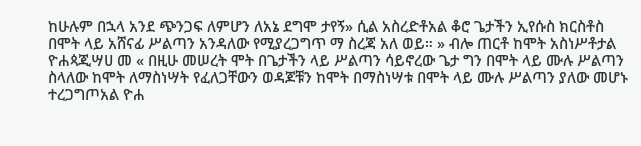ከሁሉም በኋላ አንደ ጭንጋፍ ለምሆን ለአኔ ደግሞ ታየኝ» ሲል አስረድቶአል ቆሮ ጌታችን ኢየሱስ ክርስቶስ በሞት ላይ አሸናፊ ሥልጣን አንዳለው የሚያረጋግጥ ማ ስረጃ አለ ወይ። » ብሎ ጠርቶ ከሞት አስነሥቶታል ዮሐጳጂሣሀ መ « በዚሁ መሠረት ሞት በጌታችን ላይ ሥልጣን ሳይኖረው ጌታ ግን በሞት ላይ ሙሉ ሥልጣን ስላለው ከሞት ለማስነሣት የፈለጋቸውን ወዳጆቹን ከሞት በማስነሣቱ በሞት ላይ ሙሉ ሥልጣን ያለው መሆኑ ተረጋግጦአል ዮሐ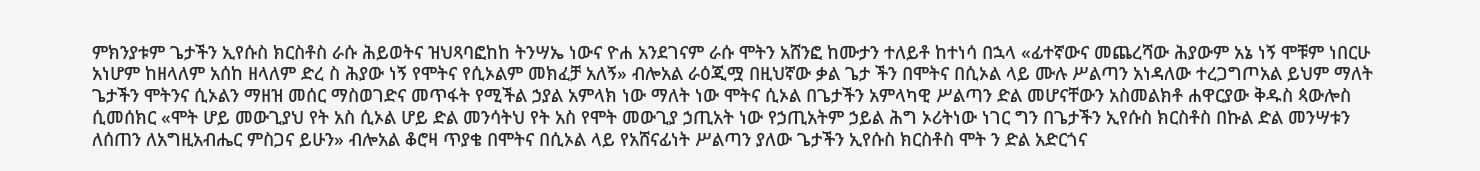ምክንያቱም ጌታችን ኢየሱስ ክርስቶስ ራሱ ሕይወትና ዝህጻባፎከከ ትንሣኤ ነውና ዮሐ አንደገናም ራሱ ሞትን አሸንፎ ከሙታን ተለይቶ ከተነሳ በኋላ «ፊተኛውና መጨረሻው ሕያውም አኔ ነኝ ሞቹም ነበርሁ አነሆም ከዘላለም አሰከ ዘላለም ድረ ስ ሕያው ነኝ የሞትና የሲኦልም መክፈቻ አለኝ» ብሎአል ራዕጂሟ በዚህኛው ቃል ጌታ ችን በሞትና በሲኦል ላይ ሙሉ ሥልጣን አነዳለው ተረጋግጦአል ይህም ማለት ጌታችን ሞትንና ሲኦልን ማዘዝ መሰር ማስወገድና መጥፋት የሚችል ኃያል አምላክ ነው ማለት ነው ሞትና ሲኦል በጌታችን አምላካዊ ሥልጣን ድል መሆናቸውን አስመልክቶ ሐዋርያው ቅዱስ ጳውሎስ ሲመሰክር «ሞት ሆይ መውጊያህ የት አስ ሲኦል ሆይ ድል መንሳትህ የት አስ የሞት መውጊያ ኃጢአት ነው የኃጢአትም ኃይል ሕግ ኦሪትነው ነገር ግን በጌታችን ኢየሱስ ክርስቶስ በኩል ድል መንሣቱን ለሰጠን ለአግዚአብሔር ምስጋና ይሁን» ብሎአል ቆሮዛ ጥያቄ በሞትና በሲኦል ላይ የአሸናፊነት ሥልጣን ያለው ጌታችን ኢየሱስ ክርስቶስ ሞት ን ድል አድርጎና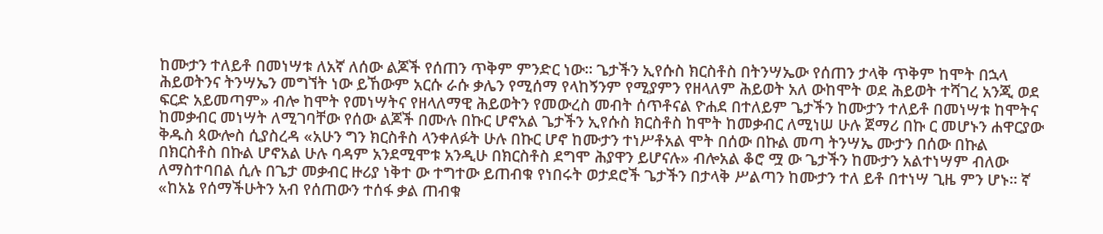ከሙታን ተለይቶ በመነሣቱ ለአኛ ለሰው ልጆች የሰጠን ጥቅም ምንድር ነው። ጌታችን ኢየሱስ ክርስቶስ በትንሣኤው የሰጠን ታላቅ ጥቅም ከሞት በኋላ ሕይወትንና ትንሣኤን መግኘት ነው ይኸውም አርሱ ራሱ ቃሌን የሚሰማ የላከኝንም የሚያምን የዘላለም ሕይወት አለ ውከሞት ወደ ሕይወት ተሻገረ አንጂ ወደ ፍርድ አይመጣም» ብሎ ከሞት የመነሣትና የዘላለማዊ ሕይወትን የመውረስ መብት ሰጥቶናል ዮሐደ በተለይም ጌታችን ከሙታን ተለይቶ በመነሣቱ ከሞትና ከመቃብር መነሣት ለሚገባቸው የሰው ልጆች በሙሉ በኩር ሆኖአል ጌታችን ኢየሱስ ክርስቶስ ከሞት ከመቃብር ለሚነሠ ሁሉ ጀማሪ በኩ ር መሆኑን ሐዋርያው ቅዱስ ጳውሎስ ሲያስረዳ «አሁን ግን ክርስቶስ ላንቀለፉት ሁሉ በኩር ሆኖ ከሙታን ተነሥቶአል ሞት በሰው በኩል መጣ ትንሣኤ ሙታን በሰው በኩል በክርስቶስ በኩል ሆኖአል ሁሉ ባዳም አንደሚሞቱ አንዲሁ በክርስቶስ ደግሞ ሕያዋን ይሆናሉ» ብሎአል ቆሮ ሟ ው ጌታችን ከሙታን አልተነሣም ብለው ለማስተባበል ሲሉ በጌታ መቃብር ዙሪያ ነቅተ ው ተግተው ይጠብቁ የነበሩት ወታደሮች ጌታችን በታላቅ ሥልጣን ከሙታን ተለ ይቶ በተነሣ ጊዜ ምን ሆኑ። ኛ «ከአኔ የሰማችሁትን አብ የሰጠውን ተሰፋ ቃል ጠብቁ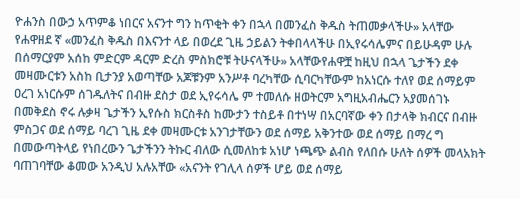ዮሐንስ በውኃ አጥምቆ ነበርና አናንተ ግን ከጥቂት ቀን በኋላ በመንፈስ ቅዱስ ትጠመቃላችሁ» አላቸው የሐዋዘደ ኛ «መንፈስ ቅዱስ በእናንተ ላይ በወረደ ጊዜ ኃይልን ትቀበላላችሁ በኢየሩሳሌምና በይሁዳም ሁሉ በሰማርያም አሰከ ምድርም ዳርም ድረስ ምስክሮቹ ትሁናላችሁ» አላቸውየሐዋቿ ከዚህ በኋላ ጌታችን ደቀ መዛሙርቱን አስከ ቢታንያ አወጣቸው አጆቹንም አንሥቶ ባረካቸው ሲባርካቸውም ከአነርሱ ተለየ ወደ ሰማይም ዐረገ አነርሱም ሰገዱለትና በብዙ ደስታ ወደ ኢየሩሳሌ ም ተመለሱ ዘወትርም አግዚአብሔርን አያመሰገኑ በመቅደስ ኖሩ ሉቃዛ ጌታችን ኢየሱስ ክርስቶስ ከሙታን ተስይቶ በተነሣ በአርባኛው ቀን በታላቅ ክብርና በብዙ ምስጋና ወደ ሰማይ ባረገ ጊዜ ደቀ መዛሙርቱ አንገታቸውን ወደ ሰማይ አቅንተው ወደ ሰማይ በማረ ግ በመውጣትላይ የነበረውን ጌታችንን ትኩር ብለው ሲመለከቱ አነሆ ነጫጭ ልብስ የለበሱ ሁለት ሰዎች መላአክት ባጠገባቸው ቆመው አንዲህ አሉአቸው «አናንት የገሊላ ሰዎች ሆይ ወደ ሰማይ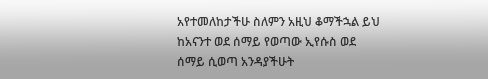አየተመለከታችሁ ስለምን አዚህ ቆማችኋል ይህ ከአናንተ ወደ ሰማይ የወጣው ኢየሱስ ወደ ሰማይ ሲወጣ አንዳያችሁት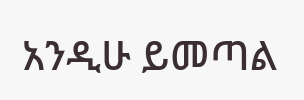አንዲሁ ይመጣል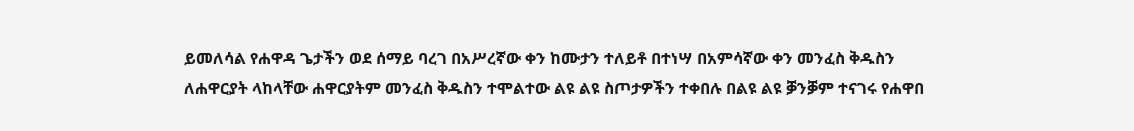ይመለሳል የሐዋዳ ጌታችን ወደ ሰማይ ባረገ በአሥረኛው ቀን ከሙታን ተለይቶ በተነሣ በአምሳኛው ቀን መንፈስ ቅዱስን ለሐዋርያት ላከላቸው ሐዋርያትም መንፈስ ቅዱስን ተሞልተው ልዩ ልዩ ስጦታዎችን ተቀበሉ በልዩ ልዩ ቓንቓም ተናገሩ የሐዋበ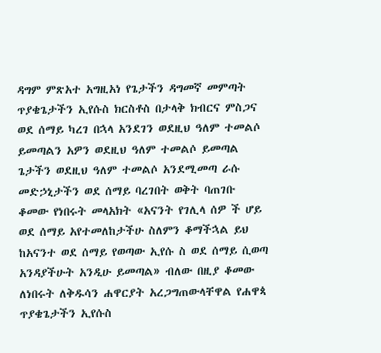ዳግም ምጽአተ አግዚአነ የጌታችን ዳግመኛ መምጣት ጥያቄጌታችን ኢየሱስ ክርስቶስ በታላቅ ክብርና ምስጋና ወደ ሰማይ ካረገ በኋላ አንደገን ወደዚህ ዓለም ተመልሶ ይመጣልን አዎን ወደዚህ ዓለም ተመልሶ ይመጣል ጌታችን ወደዚህ ዓለም ተመልሶ አንደሚመጣ ራሱ መድኃኒታችን ወደ ሰማይ ባረገበት ወቅት ባጠገቡ ቆመው የነበሩት መላአክት «አናንት የገሊላ ሰዎ ች ሆይ ወደ ሰማይ አየተመለከታችሁ ስለምን ቆማችኋል ይህ ከአናንተ ወደ ሰማይ የወጣው ኢየሱ ስ ወደ ሰማይ ሲወጣ አንዳያችሁት አንዲሁ ይመጣል» ብለው በዚያ ቆመው ለነበሩት ለቅዱሳን ሐዋርያት አረጋግጠውላቸዋል የሐዋጳ ጥያቄጌታችን ኢየሱስ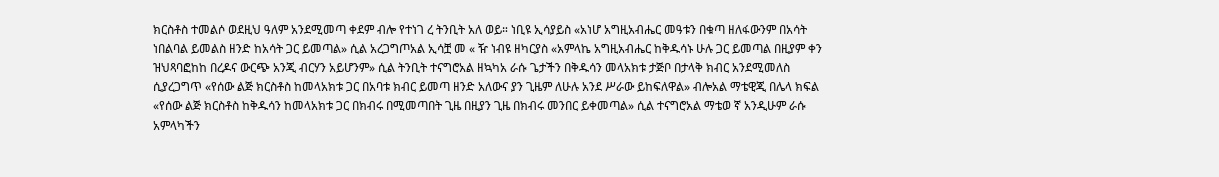ክርስቶስ ተመልሶ ወደዚህ ዓለም አንደሚመጣ ቀደም ብሎ የተነገ ረ ትንቢት አለ ወይ። ነቢዩ ኢሳያይስ «አነሆ አግዚአብሔር መዓቱን በቁጣ ዘለፋውንም በአሳት ነበልባል ይመልስ ዘንድ ከአሳት ጋር ይመጣል» ሲል አረጋግጦአል ኢሳቿ መ « ዥ ነብዩ ዘካርያስ «አምላኬ አግዚአብሔር ከቅዱሳኑ ሁሉ ጋር ይመጣል በዚያም ቀን ዝህጻባፎከከ በረዶና ውርጭ አንጂ ብርሃን አይሆንም» ሲል ትንቢት ተናግሮአል ዘኳካአ ራሱ ጌታችን በቅዱሳን መላአክቱ ታጅቦ በታላቅ ክብር አንደሚመለስ ሲያረጋግጥ «የሰው ልጅ ክርስቶስ ከመላአክቱ ጋር በአባቱ ክብር ይመጣ ዘንድ አለውና ያን ጊዜም ለሁሉ አንደ ሥራው ይከፍለዋል» ብሎአል ማቴዊጂ በሌላ ክፍል «የሰው ልጅ ክርስቶስ ከቅዱሳን ከመላአክቱ ጋር በክብሩ በሚመጣበት ጊዜ በዚያን ጊዜ በክብሩ መንበር ይቀመጣል» ሲል ተናግሮአል ማቴወ ኛ አንዲሁም ራሱ አምላካችን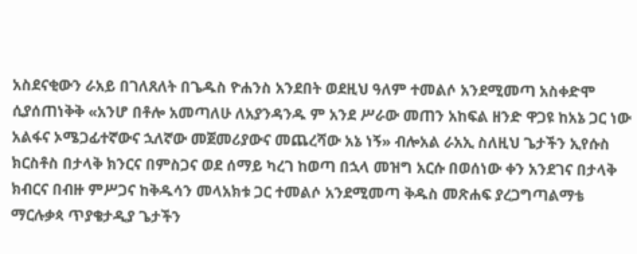አስደናቂውን ራአይ በገለጸለት በጌዱስ ዮሐንስ አንደበት ወደዚህ ዓለም ተመልሶ አንደሚመጣ አስቀድሞ ሲያሰጠነቅቅ «አንሆ በቶሎ አመጣለሁ ለአያንዳንዱ ም አንደ ሥራው መጠን አከፍል ዘንድ ዋጋዩ ከአኔ ጋር ነው አልፋና ኦሜጋፊተኛውና ኋለኛው መጀመሪያውና መጨረሻው አኔ ነኝ» ብሎአል ራአኢ ስለዚህ ጌታችን ኢየሱስ ክርስቶስ በታላቅ ክንርና በምስጋና ወደ ሰማይ ካረገ ከወጣ በኋላ መዝግ አርሱ በወሰነው ቀን አንደገና በታላቅ ክብርና በብዙ ምሥጋና ከቅዱሳን መላአክቱ ጋር ተመልሶ አንደሚመጣ ቅዱስ መጽሐፍ ያረጋግጣልማቴ ማርሉቃጳ ጥያቄታዲያ ጌታችን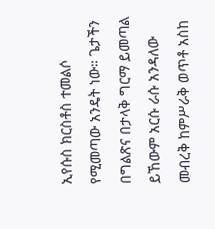ኢየሱስ ክርስቶስ ተመልሶ የሚመጣው አንዴት ነው። ጌታችን በግልጽና በታላቅ ግርማ ይመጣል ይኸውም አርሱ ራሱ አንዳለው መብረቅ ከምሥራቅ ወጥቶ አስከ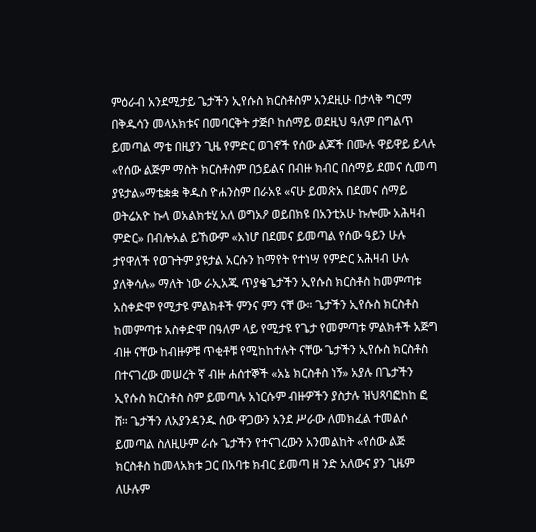ምዕራብ አንደሚታይ ጌታችን ኢየሱስ ክርስቶስም አንደዚሁ በታላቅ ግርማ በቅዱሳን መላአክቱና በመባርቅት ታጅቦ ከሰማይ ወደዚህ ዓለም በግልጥ ይመጣል ማቴ በዚያን ጊዜ የምድር ወገኖች የሰው ልጆች በሙሉ ዋይዋይ ይላሉ «የሰው ልጅም ማስት ክርስቶስም በኃይልና በብዙ ክብር በሰማይ ደመና ሲመጣ ያዩታል»ማቴቋቋ ቅዱስ ዮሐንስም በራአዩ «ናሁ ይመጽአ በደመና ሰማይ ወትሬአዮ ኩላ ወአልክቱሂ አለ ወግአዖ ወይበክዩ በአንቲአሁ ኩሎሙ አሕዛብ ምድር» በብሎአል ይኸውም «አነሆ በደመና ይመጣል የሰው ዓይን ሁሉ ታየዋለች የወጉትም ያዩታል አርሱን ከማየት የተነሣ የምድር አሕዛብ ሁሉ ያለቅሳሉ» ማለት ነው ራኢአጁ ጥያቄጌታችን ኢየሱስ ክርስቶስ ከመምጣቱ አስቀድሞ የሚታዩ ምልክቶች ምንና ምን ናቸ ው። ጌታችን ኢየሱስ ክርስቶስ ከመምጣቱ አስቀድሞ በዓለም ላይ የሚታዩ የጌታ የመምጣቱ ምልክቶች አጅግ ብዙ ናቸው ከብዙዎቹ ጥቂቶቹ የሚከከተሉት ናቸው ጌታችን ኢየሱስ ክርስቶስ በተናገረው መሠረት ኛ ብዙ ሐሰተኞች «አኔ ክርስቶስ ነኝ» አያሉ በጌታችን ኢየሱስ ክርስቶስ ስም ይመጣሉ አነርሱም ብዙዎችን ያስታሉ ዝህጻባፎከከ ፎ ሸ። ጌታችን ለአያንዳንዱ ሰው ዋጋውን አንደ ሥራው ለመክፈል ተመልሶ ይመጣል ስለዚሁም ራሱ ጌታችን የተናገረውን አንመልከት «የሰው ልጅ ክርስቶስ ከመላአክቱ ጋር በአባቱ ክብር ይመጣ ዘ ንድ አለውና ያን ጊዜም ለሁሉም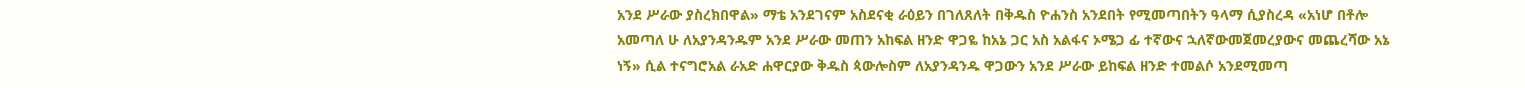አንደ ሥራው ያስረክበዋል» ማቴ አንደገናም አስደናቂ ራዕይን በገለጸለት በቅዱስ ዮሐንስ አንደበት የሚመጣበትን ዓላማ ሲያስረዳ «አነሆ በቶሎ አመጣለ ሁ ለአያንዳንዱም አንደ ሥራው መጠን አከፍል ዘንድ ዋጋዬ ከአኔ ጋር አስ አልፋና ኦሜጋ ፊ ተኛውና ኋለኛውመጀመረያውና መጨረሻው አኔ ነኝ» ሲል ተናግሮአል ራአድ ሐዋርያው ቅዱስ ጳውሎስም ለአያንዳንዱ ዋጋውን አንደ ሥራው ይከፍል ዘንድ ተመልሶ አንደሚመጣ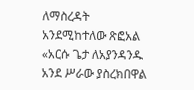ለማስረዳት አንደሚከተለው ጽፎአል «አርሱ ጌታ ለአያንዳንዱ አንደ ሥራው ያስረክበዋል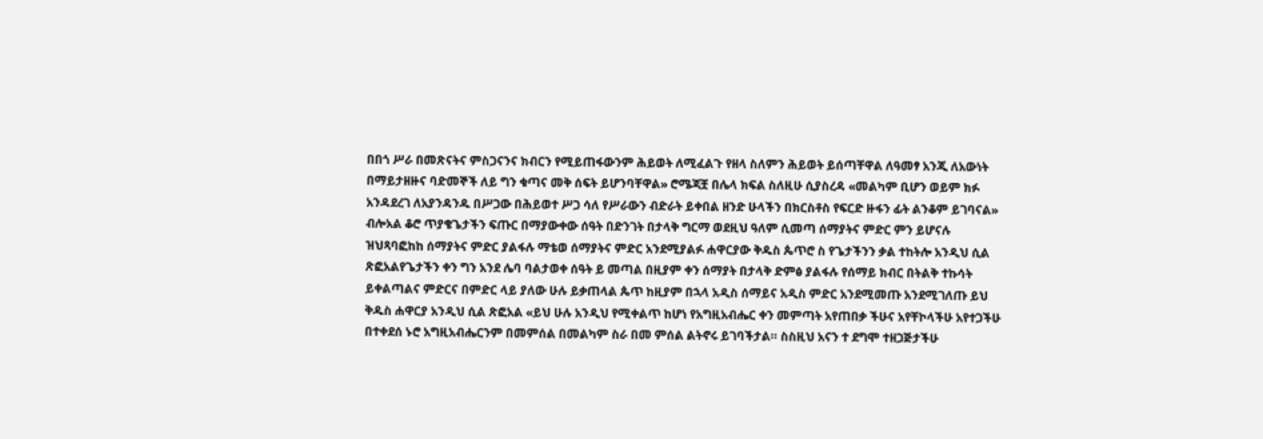በበጎ ሥራ በመጽናትና ምስጋናንና ክብርን የሚይጠፋውንም ሕይወት ለሚፈልጉ የዘላ ስለምን ሕይወት ይሰጣቸዋል ለዓመፃ አንጂ ለአውነት በማይታዘዙና ባድመኞች ለይ ግን ቁጣና መቅ ሰፍት ይሆንባቸዋል» ሮሜጃቿ በሌላ ክፍል ስለዚሁ ሲያስረዳ «መልካም ቢሆን ወይም ክፉ አንዳደረገ ለአያንዳንዱ በሥጋው በሕይወተ ሥጋ ሳለ የሥራውን ብድራት ይቀበል ዘንድ ሁላችን በክርስቶስ የፍርድ ዙፋን ፊት ልንቆም ይገባናል» ብሎአል ቆሮ ጥያቄጌታችን ፍጡር በማያውቀው ሰዓት በድንገት በታላቅ ግርማ ወደዚህ ዓለም ሲመጣ ሰማያትና ምድር ምን ይሆናሉ ዝህጻባፎከከ ሰማያትና ምድር ያልፋሉ ማቴወ ሰማያትና ምድር አንደሚያልፉ ሐዋርያው ቅዱስ ጴጥሮ ስ የጌታችንን ቃል ተከትሎ አንዲህ ሲል ጽፎአልየጌታችን ቀን ግን አንደ ሌባ ባልታወቀ ሰዓት ይ መጣል በዚያም ቀን ሰማያት በታላቅ ድምፅ ያልፋሉ የሰማይ ክብር በትልቅ ተኩሳት ይቀልጣልና ምድርና በምድር ላይ ያለው ሁሉ ይቃጠላል ጴጥ ከዚያም በኋላ አዲስ ሰማይና አዲስ ምድር አንደሚመጡ አንደሚገለጡ ይህ ቅዱስ ሐዋርያ አንዲህ ሲል ጽፎአል «ይህ ሁሉ አንዲህ የሚቀልጥ ከሆነ የአግዚአብሔር ቀን መምጣት አየጠበቃ ችሁና አየቸኮላችሁ አየተጋችሁ በተቀደሰ ኑሮ አግዚአብሔርንም በመምሰል በመልካም ስራ በመ ምሰል ልትኖሩ ይገባችታል። ስስዚህ አናን ተ ደግሞ ተዘጋጅታችሁ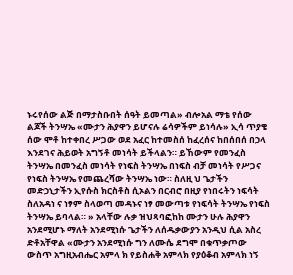ኑሩየሰው ልጅ በማታስቡበት ሰዓት ይመጣል» ብሎአል ማቴ የሰው ልጆች ትንሣኤ «ሙታን ሕያዋን ይሆናሉ ሬሳዎችም ይነሳሉ» ኢሳ ጥያቄ ሰው ሞቶ ከተቀበረ ሥጋው ወደ አፈር ከተመስሰ ከፈረሰና ከበሰበሰ በኃላ እንደገና ሕይወት አግኝቶ መነሳት ይችላልን። ይኸውም የመንፈስ ትንሣኤ በመንፈስ መነሳት የነፍስ ትንሣኤ በነፍስ ብቻ መነሳት የሥጋና የነፍስ ትንሣኤ የመጨረሻው ትንሣኤ ነው። ስለዚ ህ ጌታችን መድኃኒታችን ኢየሱስ ክርስቶስ ሲኦልን በርብሮ በዚያ የነበሩትን ነፍሳት ስለአዳነ ና ነፃም ስላወጣ መዳኑና ነፃ መውጣቱ የነፍሳት ትንሣኤ የነፍስ ትንሣኤ ይባላል። » አላቸው ሉቃ ዝህጻባፎከከ ሙታን ሁሉ ሕያዋን አንደሚሆኑ ማለት አንደሚነሱ ጌታችን ለሰዱቃውያን አንዲህ ሲል አስረ ድቶአቸዋል «ሙታን አንደሚነሱ ግን ለሙሴ ደግሞ በቁጥቃጦው ውስጥ አግዚአብሔር አምላ ክ የይስሐቅ አምላክ የያዕቆብ አምላክ ነኝ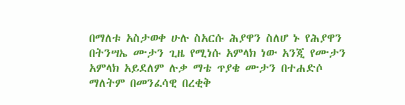በማለቱ አስታወቀ ሁሉ ስአርሱ ሕያዋን ስለሆ ኑ የሕያዋን በትንሣኤ ሙታን ጊዜ የሚነሱ አምላክ ነው አንጂ የሙታን አምላክ አይደለም ሉቃ ማቴ ጥያቄ ሙታን በተሐድሶ ማለትም በመንፈሳዊ በረቂቅ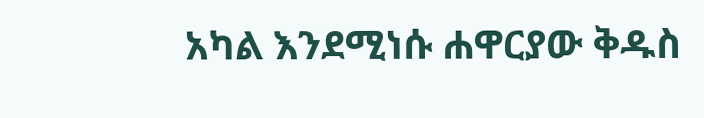አካል እንደሚነሱ ሐዋርያው ቅዱስ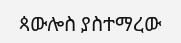ጳውሎስ ያስተማረው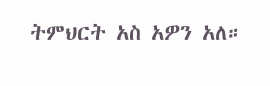ትምህርት አስ አዎን አለ።